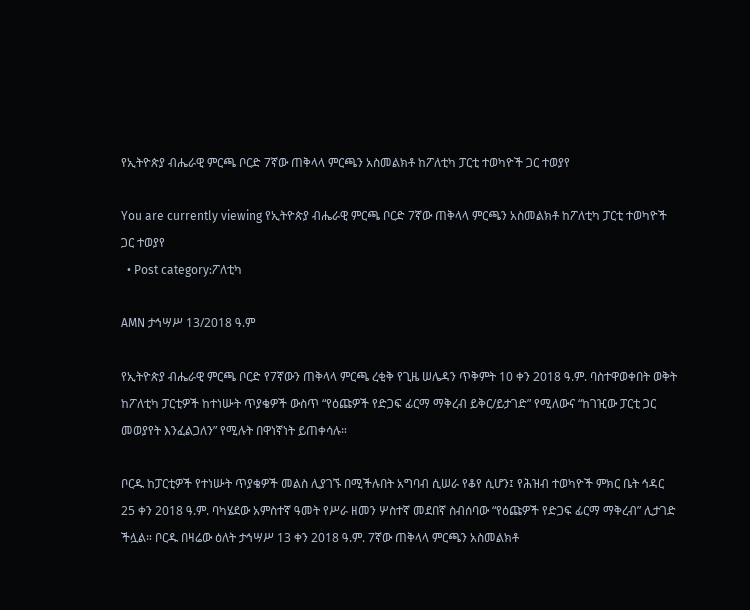የኢትዮጵያ ብሔራዊ ምርጫ ቦርድ 7ኛው ጠቅላላ ምርጫን አስመልክቶ ከፖለቲካ ፓርቲ ተወካዮች ጋር ተወያየ

You are currently viewing የኢትዮጵያ ብሔራዊ ምርጫ ቦርድ 7ኛው ጠቅላላ ምርጫን አስመልክቶ ከፖለቲካ ፓርቲ ተወካዮች ጋር ተወያየ
  • Post category:ፖለቲካ

AMN ታኅሣሥ 13/2018 ዓ.ም

የኢትዮጵያ ብሔራዊ ምርጫ ቦርድ የ7ኛውን ጠቅላላ ምርጫ ረቂቅ የጊዜ ሠሌዳን ጥቅምት 10 ቀን 2018 ዓ.ም. ባስተዋወቀበት ወቅት ከፖለቲካ ፓርቲዎች ከተነሡት ጥያቄዎች ውስጥ “የዕጩዎች የድጋፍ ፊርማ ማቅረብ ይቅር/ይታገድ” የሚለውና “ከገዢው ፓርቲ ጋር መወያየት እንፈልጋለን” የሚሉት በዋነኛነት ይጠቀሳሉ።

ቦርዱ ከፓርቲዎች የተነሡት ጥያቄዎች መልስ ሊያገኙ በሚችሉበት አግባብ ሲሠራ የቆየ ሲሆን፤ የሕዝብ ተወካዮች ምክር ቤት ኅዳር 25 ቀን 2018 ዓ.ም. ባካሄደው አምስተኛ ዓመት የሥራ ዘመን ሦስተኛ መደበኛ ስብሰባው “የዕጩዎች የድጋፍ ፊርማ ማቅረብ” ሊታገድ ችሏል። ቦርዱ በዛሬው ዕለት ታኅሣሥ 13 ቀን 2018 ዓ.ም. 7ኛው ጠቅላላ ምርጫን አስመልክቶ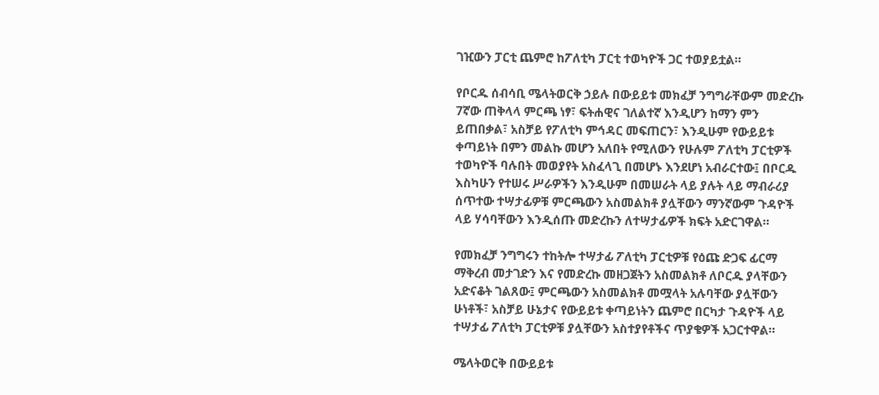ገዢውን ፓርቲ ጨምሮ ከፖለቲካ ፓርቲ ተወካዮች ጋር ተወያይቷል።

የቦርዱ ሰብሳቢ ሜላትወርቅ ኃይሉ በውይይቱ መክፈቻ ንግግራቸውም መድረኩ 7ኛው ጠቅላላ ምርጫ ነፃ፣ ፍትሐዊና ገለልተኛ እንዲሆን ከማን ምን ይጠበቃል፣ አስቻይ የፖለቲካ ምኅዳር መፍጠርን፣ እንዲሁም የውይይቱ ቀጣይነት በምን መልኩ መሆን አለበት የሚለውን የሁሉም ፖለቲካ ፓርቲዎች ተወካዮች ባሉበት መወያየት አስፈላጊ በመሆኑ እንደሆነ አብራርተው፤ በቦርዱ እስካሁን የተሠሩ ሥራዎችን እንዲሁም በመሠራት ላይ ያሉት ላይ ማብራሪያ ሰጥተው ተሣታፊዎቹ ምርጫውን አስመልክቶ ያሏቸውን ማንኛውም ጉዳዮች ላይ ሃሳባቸውን እንዲሰጡ መድረኩን ለተሣታፊዎች ክፍት አድርገዋል።

የመክፈቻ ንግግሩን ተከትሎ ተሣታፊ ፖለቲካ ፓርቲዎቹ የዕጩ ድጋፍ ፊርማ ማቅረብ መታገድን እና የመድረኩ መዘጋጀትን አስመልክቶ ለቦርዱ ያላቸውን አድናቆት ገልጸው፤ ምርጫውን አስመልክቶ መሟላት አሉባቸው ያሏቸውን ሁነቶች፣ አስቻይ ሁኔታና የውይይቱ ቀጣይነትን ጨምሮ በርካታ ጉዳዮች ላይ ተሣታፊ ፖለቲካ ፓርቲዎቹ ያሏቸውን አስተያየቶችና ጥያቄዎች አጋርተዋል።

ሜላትወርቅ በውይይቱ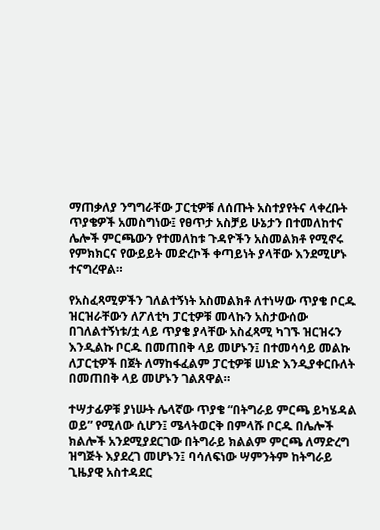ማጠቃለያ ንግግራቸው ፓርቲዎቹ ለሰጡት አስተያየትና ላቀረቡት ጥያቄዎች አመስግነው፤ የፀጥታ አስቻይ ሁኔታን በተመለከተና ሌሎች ምርጫውን የተመለከቱ ጉዳዮችን አስመልክቶ የሚኖሩ የምክክርና የውይይት መድረኮች ቀጣይነት ያላቸው እንደሚሆኑ ተናግረዋል።

የአስፈጻሚዎችን ገለልተኝነት አስመልክቶ ለተነሣው ጥያቄ ቦርዱ ዝርዝራቸውን ለፖለቲካ ፓርቲዎቹ መላኩን አስታውሰው በገለልተኝነቱ/ቷ ላይ ጥያቄ ያላቸው አስፈጻሚ ካገኙ ዝርዝሩን እንዲልኩ ቦርዱ በመጠበቅ ላይ መሆኑን፤ በተመሳሳይ መልኩ ለፓርቲዎች በጀት ለማከፋፈልም ፓርቲዎቹ ሠነድ እንዲያቀርቡለት በመጠበቅ ላይ መሆኑን ገልጸዋል።

ተሣታፊዎቹ ያነሡት ሌላኛው ጥያቄ “በትግራይ ምርጫ ይካሄዳል ወይ” የሚለው ሲሆን፤ ሜላትወርቅ በምላሹ ቦርዱ በሌሎች ክልሎች አንደሚያደርገው በትግራይ ክልልም ምርጫ ለማድረግ ዝግጅት እያደረገ መሆኑን፤ ባሳለፍነው ሣምንትም ከትግራይ ጊዜያዊ አስተዳደር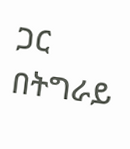ጋር በትግራይ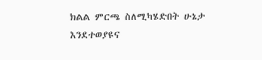ክልል ምርጫ ስለሚካሄድበት ሁኔታ እንደተወያዩና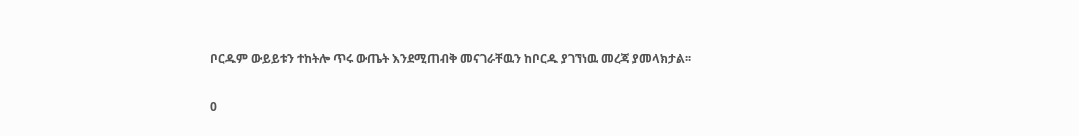ቦርዱም ውይይቱን ተከትሎ ጥሩ ውጤት እንደሚጠብቅ መናገራቸዉን ከቦርዱ ያገኘነዉ መረጃ ያመላክታል፡፡

0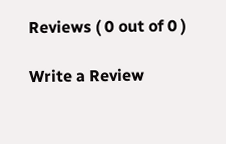Reviews ( 0 out of 0 )

Write a Review